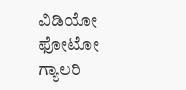ವಿಡಿಯೋ ಫೋಟೋ ಗ್ಯಾಲರಿ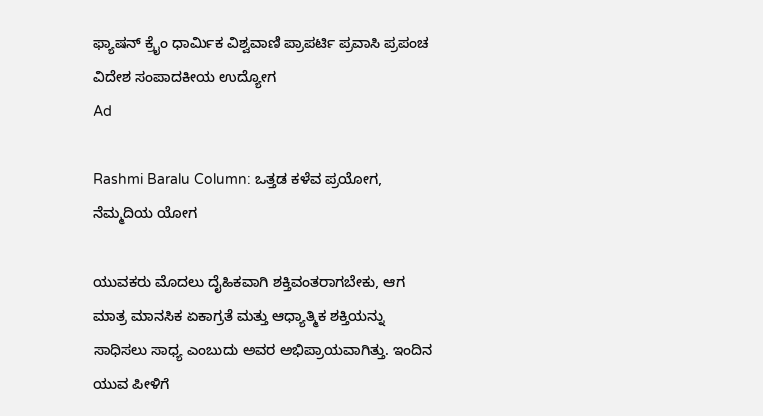ಫ್ಯಾಷನ್ ಕ್ರೈಂ ಧಾರ್ಮಿಕ ವಿಶ್ವವಾಣಿ ಪ್ರಾಪರ್ಟಿ ಪ್ರವಾಸಿ ಪ್ರಪಂಚ ವಿದೇಶ ಸಂಪಾದಕೀಯ ಉದ್ಯೋಗ
Ad

Rashmi Baralu Column: ಒತ್ತಡ ಕಳೆವ ಪ್ರಯೋಗ, ನೆಮ್ಮದಿಯ ಯೋಗ

ಯುವಕರು ಮೊದಲು ದೈಹಿಕವಾಗಿ ಶಕ್ತಿವಂತರಾಗಬೇಕು, ಆಗ ಮಾತ್ರ ಮಾನಸಿಕ ಏಕಾಗ್ರತೆ ಮತ್ತು ಆಧ್ಯಾತ್ಮಿಕ ಶಕ್ತಿಯನ್ನು ಸಾಧಿಸಲು ಸಾಧ್ಯ ಎಂಬುದು ಅವರ ಅಭಿಪ್ರಾಯವಾಗಿತ್ತು. ಇಂದಿನ ಯುವ ಪೀಳಿಗೆ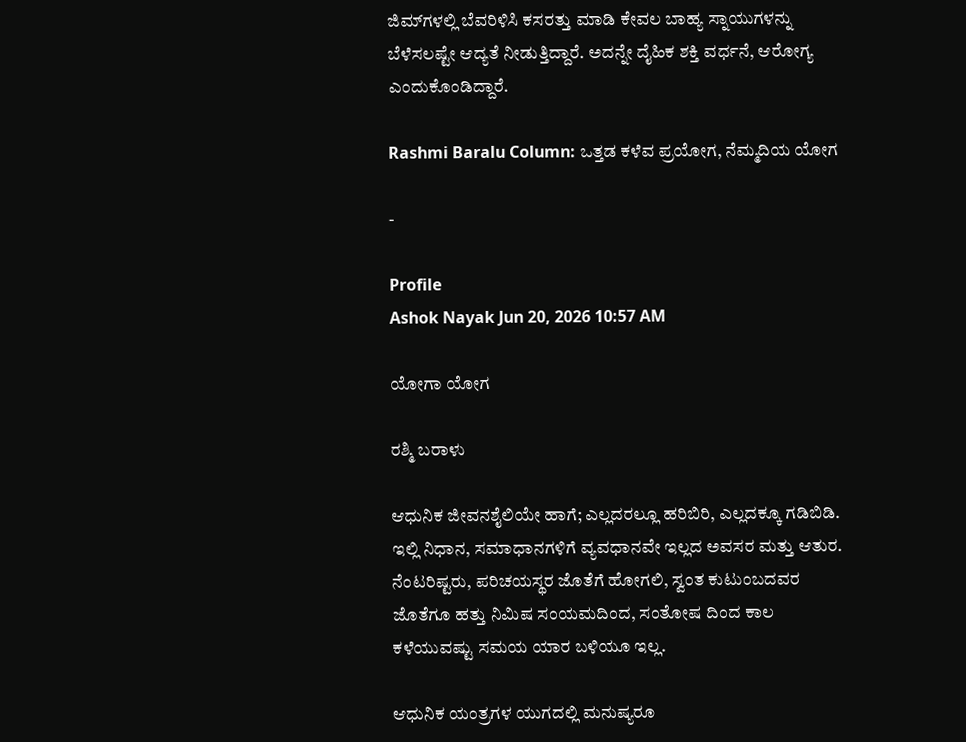ಜಿಮ್‌ಗಳಲ್ಲಿ ಬೆವರಿಳಿಸಿ ಕಸರತ್ತು ಮಾಡಿ ಕೇವಲ ಬಾಹ್ಯ ಸ್ನಾಯುಗಳನ್ನು ಬೆಳೆಸಲಷ್ಟೇ ಆದ್ಯತೆ ನೀಡುತ್ತಿದ್ದಾರೆ. ಅದನ್ನೇ ದೈಹಿಕ ಶಕ್ತಿ ವರ್ಧನೆ, ಆರೋಗ್ಯ ಎಂದುಕೊಂಡಿದ್ದಾರೆ.

Rashmi Baralu Column: ಒತ್ತಡ ಕಳೆವ ಪ್ರಯೋಗ, ನೆಮ್ಮದಿಯ ಯೋಗ

-

Profile
Ashok Nayak Jun 20, 2026 10:57 AM

ಯೋಗಾ ಯೋಗ

ರಶ್ಮಿ ಬರಾಳು

ಆಧುನಿಕ ಜೀವನಶೈಲಿಯೇ ಹಾಗೆ; ಎಲ್ಲದರಲ್ಲೂ ಹರಿಬಿರಿ, ಎಲ್ಲದಕ್ಕೂ ಗಡಿಬಿಡಿ. ಇಲ್ಲಿ ನಿಧಾನ, ಸಮಾಧಾನಗಳಿಗೆ ವ್ಯವಧಾನವೇ ಇಲ್ಲದ ಅವಸರ ಮತ್ತು ಆತುರ. ನೆಂಟರಿಷ್ಟರು, ಪರಿಚಯಸ್ಥರ ಜೊತೆಗೆ ಹೋಗಲಿ, ಸ್ವಂತ ಕುಟುಂಬದವರ ಜೊತೆಗೂ ಹತ್ತು ನಿಮಿಷ ಸಂಯಮದಿಂದ, ಸಂತೋಷ ದಿಂದ ಕಾಲ ಕಳೆಯುವಷ್ಟು ಸಮಯ ಯಾರ ಬಳಿಯೂ ಇಲ್ಲ.

ಆಧುನಿಕ ಯಂತ್ರಗಳ ಯುಗದಲ್ಲಿ ಮನುಷ್ಯರೂ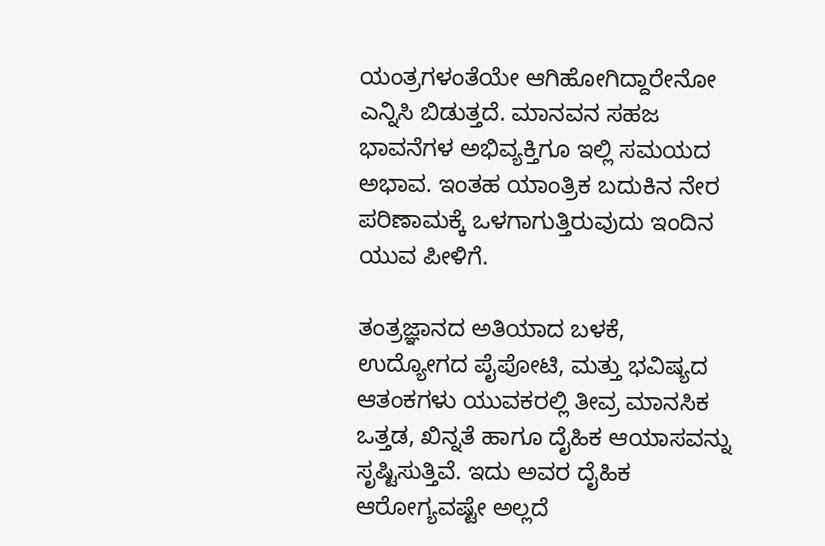ಯಂತ್ರಗಳಂತೆಯೇ ಆಗಿಹೋಗಿದ್ದಾರೇನೋ ಎನ್ನಿಸಿ ಬಿಡುತ್ತದೆ. ಮಾನವನ ಸಹಜ ಭಾವನೆಗಳ ಅಭಿವ್ಯಕ್ತಿಗೂ ಇಲ್ಲಿ ಸಮಯದ ಅಭಾವ. ಇಂತಹ ಯಾಂತ್ರಿಕ ಬದುಕಿನ ನೇರ ಪರಿಣಾಮಕ್ಕೆ ಒಳಗಾಗುತ್ತಿರುವುದು ಇಂದಿನ ಯುವ ಪೀಳಿಗೆ.

ತಂತ್ರಜ್ಞಾನದ ಅತಿಯಾದ ಬಳಕೆ, ಉದ್ಯೋಗದ ಪೈಪೋಟಿ, ಮತ್ತು ಭವಿಷ್ಯದ ಆತಂಕಗಳು ಯುವಕರಲ್ಲಿ ತೀವ್ರ ಮಾನಸಿಕ ಒತ್ತಡ, ಖಿನ್ನತೆ ಹಾಗೂ ದೈಹಿಕ ಆಯಾಸವನ್ನು ಸೃಷ್ಟಿಸುತ್ತಿವೆ. ಇದು ಅವರ ದೈಹಿಕ ಆರೋಗ್ಯವಷ್ಟೇ ಅಲ್ಲದೆ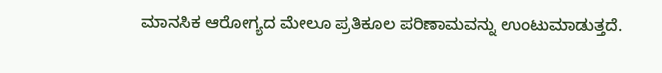ಮಾನಸಿಕ ಆರೋಗ್ಯದ ಮೇಲೂ ಪ್ರತಿಕೂಲ ಪರಿಣಾಮವನ್ನು ಉಂಟುಮಾಡುತ್ತದೆ.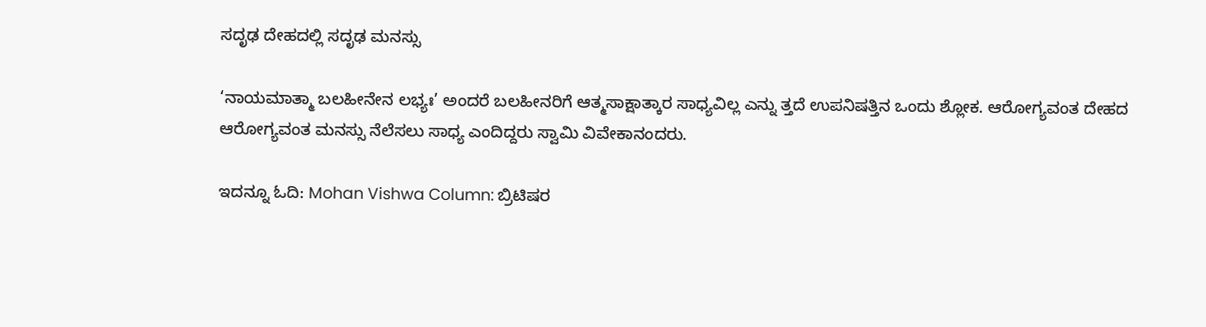ಸದೃಢ ದೇಹದಲ್ಲಿ ಸದೃಢ ಮನಸ್ಸು

‘ನಾಯಮಾತ್ಮಾ ಬಲಹೀನೇನ ಲಭ್ಯಃ’ ಅಂದರೆ ಬಲಹೀನರಿಗೆ ಆತ್ಮಸಾಕ್ಷಾತ್ಕಾರ ಸಾಧ್ಯವಿಲ್ಲ ಎನ್ನು ತ್ತದೆ ಉಪನಿಷತ್ತಿನ ಒಂದು ಶ್ಲೋಕ. ಆರೋಗ್ಯವಂತ ದೇಹದ ಆರೋಗ್ಯವಂತ ಮನಸ್ಸು ನೆಲೆಸಲು ಸಾಧ್ಯ ಎಂದಿದ್ದರು ಸ್ವಾಮಿ ವಿವೇಕಾನಂದರು.

ಇದನ್ನೂ ಓದಿ: Mohan Vishwa Column: ಬ್ರಿಟಿಷರ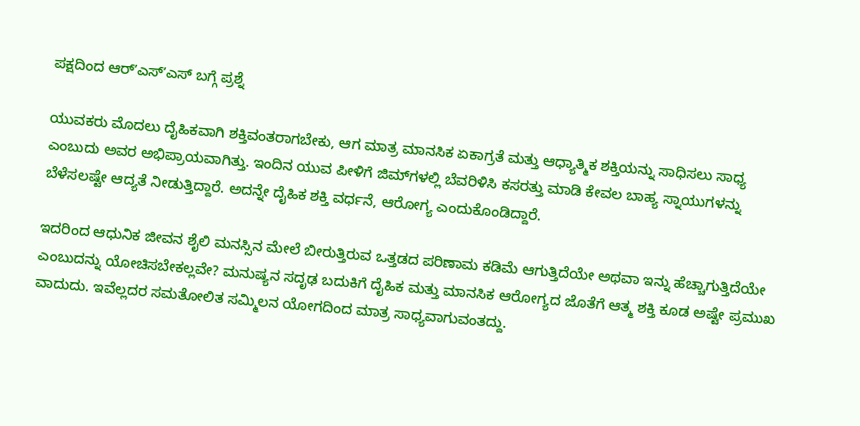ಪಕ್ಷದಿಂದ ಆರ್‌ʼಎಸ್‌ʼಎಸ್‌ ಬಗ್ಗೆ ಪ್ರಶ್ನೆ

ಯುವಕರು ಮೊದಲು ದೈಹಿಕವಾಗಿ ಶಕ್ತಿವಂತರಾಗಬೇಕು, ಆಗ ಮಾತ್ರ ಮಾನಸಿಕ ಏಕಾಗ್ರತೆ ಮತ್ತು ಆಧ್ಯಾತ್ಮಿಕ ಶಕ್ತಿಯನ್ನು ಸಾಧಿಸಲು ಸಾಧ್ಯ ಎಂಬುದು ಅವರ ಅಭಿಪ್ರಾಯವಾಗಿತ್ತು. ಇಂದಿನ ಯುವ ಪೀಳಿಗೆ ಜಿಮ್‌ಗಳಲ್ಲಿ ಬೆವರಿಳಿಸಿ ಕಸರತ್ತು ಮಾಡಿ ಕೇವಲ ಬಾಹ್ಯ ಸ್ನಾಯುಗಳನ್ನು ಬೆಳೆಸಲಷ್ಟೇ ಆದ್ಯತೆ ನೀಡುತ್ತಿದ್ದಾರೆ. ಅದನ್ನೇ ದೈಹಿಕ ಶಕ್ತಿ ವರ್ಧನೆ, ಆರೋಗ್ಯ ಎಂದುಕೊಂಡಿದ್ದಾರೆ.

ಇದರಿಂದ ಆಧುನಿಕ ಜೀವನ ಶೈಲಿ ಮನಸ್ಸಿನ ಮೇಲೆ ಬೀರುತ್ತಿರುವ ಒತ್ತಡದ ಪರಿಣಾಮ ಕಡಿಮೆ ಆಗುತ್ತಿದೆಯೇ ಅಥವಾ ಇನ್ನು ಹೆಚ್ಚಾಗುತ್ತಿದೆಯೇ ಎಂಬುದನ್ನು ಯೋಚಿಸಬೇಕಲ್ಲವೇ? ಮನುಷ್ಯನ ಸದೃಢ ಬದುಕಿಗೆ ದೈಹಿಕ ಮತ್ತು ಮಾನಸಿಕ ಆರೋಗ್ಯದ ಜೊತೆಗೆ ಆತ್ಮ ಶಕ್ತಿ ಕೂಡ ಅಷ್ಟೇ ಪ್ರಮುಖ ವಾದುದು. ಇವೆಲ್ಲದರ ಸಮತೋಲಿತ ಸಮ್ಮಿಲನ ಯೋಗದಿಂದ ಮಾತ್ರ ಸಾಧ್ಯವಾಗುವಂತದ್ದು.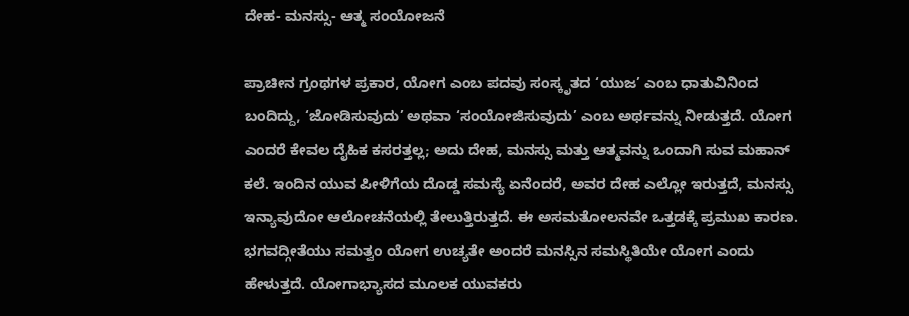ದೇಹ- ಮನಸ್ಸು- ಆತ್ಮ ಸಂಯೋಜನೆ

ಪ್ರಾಚೀನ ಗ್ರಂಥಗಳ ಪ್ರಕಾರ, ಯೋಗ ಎಂಬ ಪದವು ಸಂಸ್ಕೃತದ ‘ಯುಜ’ ಎಂಬ ಧಾತುವಿನಿಂದ ಬಂದಿದ್ದು, ‘ಜೋಡಿಸುವುದು’ ಅಥವಾ ‘ಸಂಯೋಜಿಸುವುದು’ ಎಂಬ ಅರ್ಥವನ್ನು ನೀಡುತ್ತದೆ. ಯೋಗ ಎಂದರೆ ಕೇವಲ ದೈಹಿಕ ಕಸರತ್ತಲ್ಲ; ಅದು ದೇಹ, ಮನಸ್ಸು ಮತ್ತು ಆತ್ಮವನ್ನು ಒಂದಾಗಿ ಸುವ ಮಹಾನ್ ಕಲೆ. ಇಂದಿನ ಯುವ ಪೀಳಿಗೆಯ ದೊಡ್ಡ ಸಮಸ್ಯೆ ಏನೆಂದರೆ, ಅವರ ದೇಹ ಎಲ್ಲೋ ಇರುತ್ತದೆ, ಮನಸ್ಸು ಇನ್ಯಾವುದೋ ಆಲೋಚನೆಯಲ್ಲಿ ತೇಲುತ್ತಿರುತ್ತದೆ. ಈ ಅಸಮತೋಲನವೇ ಒತ್ತಡಕ್ಕೆ ಪ್ರಮುಖ ಕಾರಣ. ಭಗವದ್ಗೀತೆಯು ಸಮತ್ವಂ ಯೋಗ ಉಚ್ಯತೇ ಅಂದರೆ ಮನಸ್ಸಿನ ಸಮಸ್ಥಿತಿಯೇ ಯೋಗ ಎಂದು ಹೇಳುತ್ತದೆ. ಯೋಗಾಭ್ಯಾಸದ ಮೂಲಕ ಯುವಕರು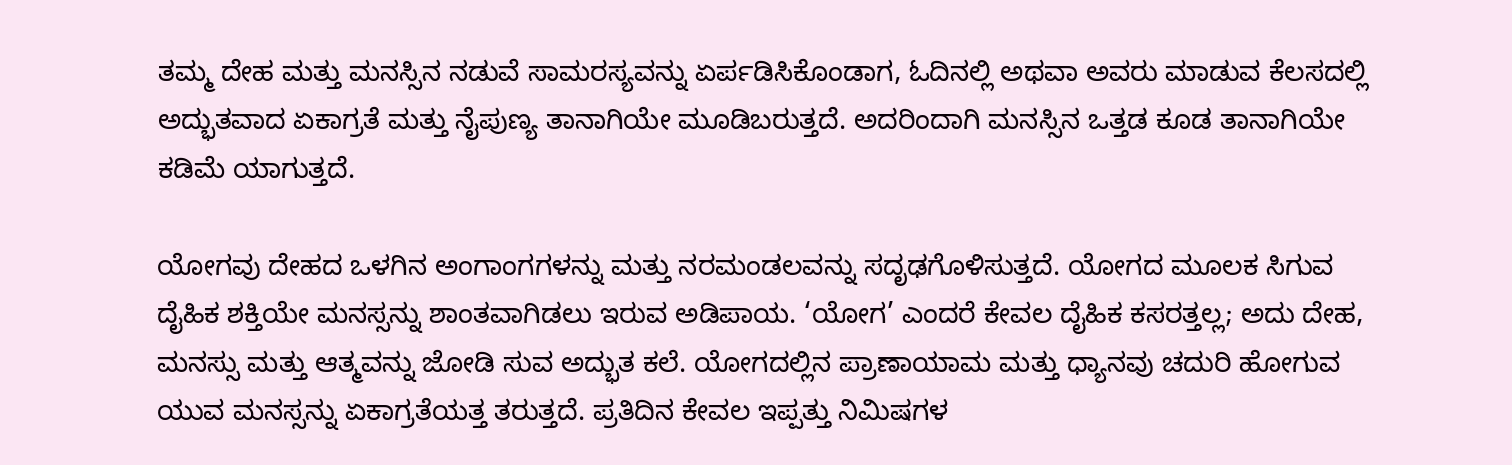ತಮ್ಮ ದೇಹ ಮತ್ತು ಮನಸ್ಸಿನ ನಡುವೆ ಸಾಮರಸ್ಯವನ್ನು ಏರ್ಪಡಿಸಿಕೊಂಡಾಗ, ಓದಿನಲ್ಲಿ ಅಥವಾ ಅವರು ಮಾಡುವ ಕೆಲಸದಲ್ಲಿ ಅದ್ಭುತವಾದ ಏಕಾಗ್ರತೆ ಮತ್ತು ನೈಪುಣ್ಯ ತಾನಾಗಿಯೇ ಮೂಡಿಬರುತ್ತದೆ. ಅದರಿಂದಾಗಿ ಮನಸ್ಸಿನ ಒತ್ತಡ ಕೂಡ ತಾನಾಗಿಯೇ ಕಡಿಮೆ ಯಾಗುತ್ತದೆ.

ಯೋಗವು ದೇಹದ ಒಳಗಿನ ಅಂಗಾಂಗಗಳನ್ನು ಮತ್ತು ನರಮಂಡಲವನ್ನು ಸದೃಢಗೊಳಿಸುತ್ತದೆ. ಯೋಗದ ಮೂಲಕ ಸಿಗುವ ದೈಹಿಕ ಶಕ್ತಿಯೇ ಮನಸ್ಸನ್ನು ಶಾಂತವಾಗಿಡಲು ಇರುವ ಅಡಿಪಾಯ. ‘ಯೋಗ’ ಎಂದರೆ ಕೇವಲ ದೈಹಿಕ ಕಸರತ್ತಲ್ಲ; ಅದು ದೇಹ, ಮನಸ್ಸು ಮತ್ತು ಆತ್ಮವನ್ನು ಜೋಡಿ ಸುವ ಅದ್ಭುತ ಕಲೆ. ಯೋಗದಲ್ಲಿನ ಪ್ರಾಣಾಯಾಮ ಮತ್ತು ಧ್ಯಾನವು ಚದುರಿ ಹೋಗುವ ಯುವ ಮನಸ್ಸನ್ನು ಏಕಾಗ್ರತೆಯತ್ತ ತರುತ್ತದೆ. ಪ್ರತಿದಿನ ಕೇವಲ ಇಪ್ಪತ್ತು ನಿಮಿಷಗಳ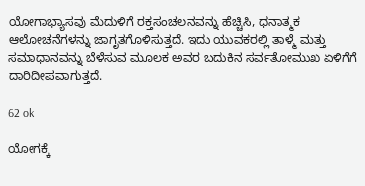ಯೋಗಾಭ್ಯಾಸವು ಮೆದುಳಿಗೆ ರಕ್ತಸಂಚಲನವನ್ನು ಹೆಚ್ಚಿಸಿ, ಧನಾತ್ಮಕ ಆಲೋಚನೆಗಳನ್ನು ಜಾಗೃತಗೊಳಿಸುತ್ತದೆ. ಇದು ಯುವಕರಲ್ಲಿ ತಾಳ್ಮೆ ಮತ್ತು ಸಮಾಧಾನವನ್ನು ಬೆಳೆಸುವ ಮೂಲಕ ಅವರ ಬದುಕಿನ ಸರ್ವತೋಮುಖ ಏಳಿಗೆಗೆ ದಾರಿದೀಪವಾಗುತ್ತದೆ.

62 ok

ಯೋಗಕ್ಕೆ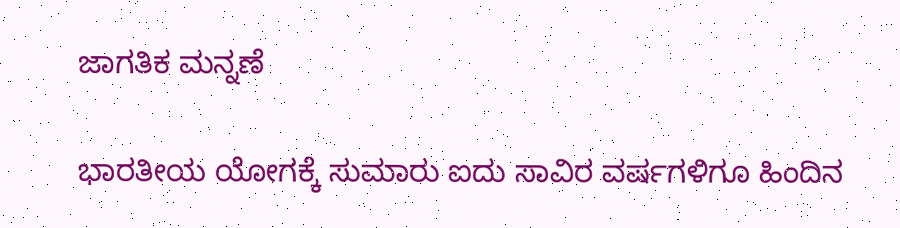ಜಾಗತಿಕ ಮನ್ನಣೆ

ಭಾರತೀಯ ಯೋಗಕ್ಕೆ ಸುಮಾರು ಐದು ಸಾವಿರ ವರ್ಷಗಳಿಗೂ ಹಿಂದಿನ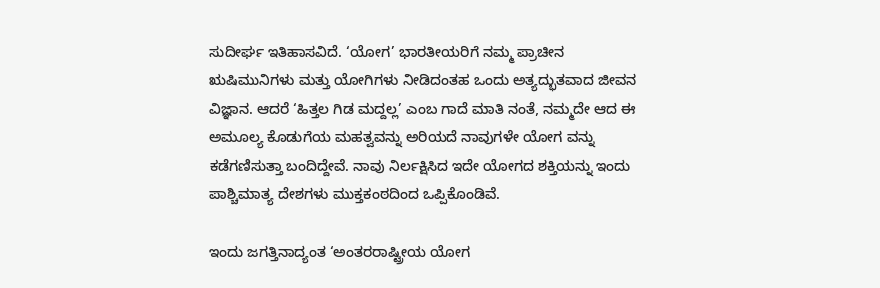ಸುದೀರ್ಘ ಇತಿಹಾಸವಿದೆ. ‘ಯೋಗ’ ಭಾರತೀಯರಿಗೆ ನಮ್ಮ ಪ್ರಾಚೀನ ಋಷಿಮುನಿಗಳು ಮತ್ತು ಯೋಗಿಗಳು ನೀಡಿದಂತಹ ಒಂದು ಅತ್ಯದ್ಭುತವಾದ ಜೀವನ ವಿಜ್ಞಾನ. ಆದರೆ ‘ಹಿತ್ತಲ ಗಿಡ ಮದ್ದಲ್ಲ’ ಎಂಬ ಗಾದೆ ಮಾತಿ ನಂತೆ, ನಮ್ಮದೇ ಆದ ಈ ಅಮೂಲ್ಯ ಕೊಡುಗೆಯ ಮಹತ್ವವನ್ನು ಅರಿಯದೆ ನಾವುಗಳೇ ಯೋಗ ವನ್ನು ಕಡೆಗಣಿಸುತ್ತಾ ಬಂದಿದ್ದೇವೆ. ನಾವು ನಿರ್ಲಕ್ಷಿಸಿದ ಇದೇ ಯೋಗದ ಶಕ್ತಿಯನ್ನು ಇಂದು ಪಾಶ್ಚಿಮಾತ್ಯ ದೇಶಗಳು ಮುಕ್ತಕಂಠದಿಂದ ಒಪ್ಪಿಕೊಂಡಿವೆ.

ಇಂದು ಜಗತ್ತಿನಾದ್ಯಂತ ‘ಅಂತರರಾಷ್ಟ್ರೀಯ ಯೋಗ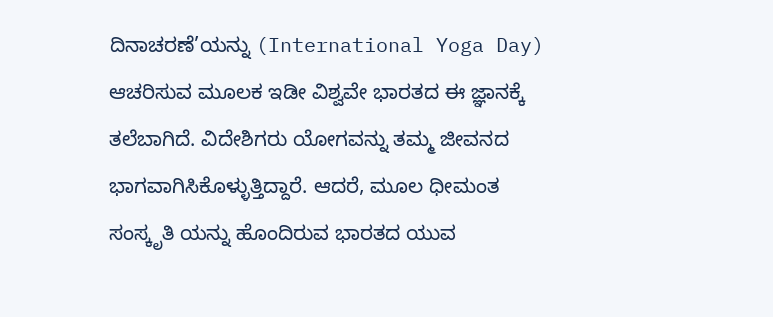ದಿನಾಚರಣೆ’ಯನ್ನು (International Yoga Day) ಆಚರಿಸುವ ಮೂಲಕ ಇಡೀ ವಿಶ್ವವೇ ಭಾರತದ ಈ ಜ್ಞಾನಕ್ಕೆ ತಲೆಬಾಗಿದೆ. ವಿದೇಶಿಗರು ಯೋಗವನ್ನು ತಮ್ಮ ಜೀವನದ ಭಾಗವಾಗಿಸಿಕೊಳ್ಳುತ್ತಿದ್ದಾರೆ. ಆದರೆ, ಮೂಲ ಧೀಮಂತ ಸಂಸ್ಕೃತಿ ಯನ್ನು ಹೊಂದಿರುವ ಭಾರತದ ಯುವ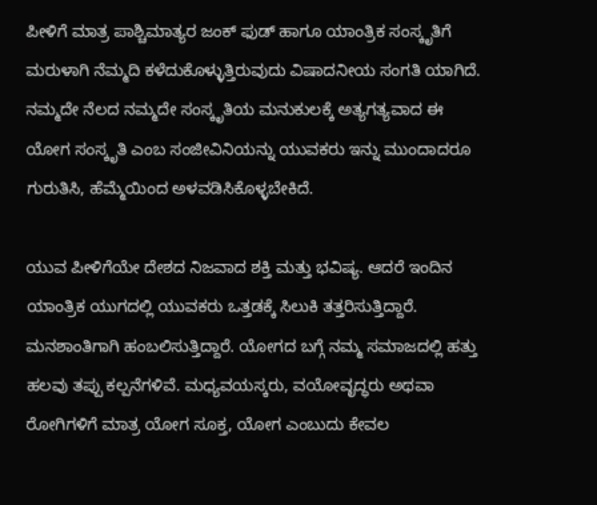ಪೀಳಿಗೆ ಮಾತ್ರ ಪಾಶ್ಚಿಮಾತ್ಯರ ಜಂಕ್ ಫುಡ್ ಹಾಗೂ ಯಾಂತ್ರಿಕ ಸಂಸ್ಕೃತಿಗೆ ಮರುಳಾಗಿ ನೆಮ್ಮದಿ ಕಳೆದುಕೊಳ್ಳುತ್ತಿರುವುದು ವಿಷಾದನೀಯ ಸಂಗತಿ ಯಾಗಿದೆ. ನಮ್ಮದೇ ನೆಲದ ನಮ್ಮದೇ ಸಂಸ್ಕೃತಿಯ ಮನುಕುಲಕ್ಕೆ ಅತ್ಯಗತ್ಯವಾದ ಈ ಯೋಗ ಸಂಸ್ಕೃತಿ ಎಂಬ ಸಂಜೀವಿನಿಯನ್ನು ಯುವಕರು ಇನ್ನು ಮುಂದಾದರೂ ಗುರುತಿಸಿ, ಹೆಮ್ಮೆಯಿಂದ ಅಳವಡಿಸಿಕೊಳ್ಳಬೇಕಿದೆ.

ಯುವ ಪೀಳಿಗೆಯೇ ದೇಶದ ನಿಜವಾದ ಶಕ್ತಿ ಮತ್ತು ಭವಿಷ್ಯ. ಆದರೆ ಇಂದಿನ ಯಾಂತ್ರಿಕ ಯುಗದಲ್ಲಿ ಯುವಕರು ಒತ್ತಡಕ್ಕೆ ಸಿಲುಕಿ ತತ್ತರಿಸುತ್ತಿದ್ದಾರೆ. ಮನಶಾಂತಿಗಾಗಿ ಹಂಬಲಿಸುತ್ತಿದ್ದಾರೆ. ಯೋಗದ ಬಗ್ಗೆ ನಮ್ಮ ಸಮಾಜದಲ್ಲಿ ಹತ್ತು ಹಲವು ತಪ್ಪು ಕಲ್ಪನೆಗಳಿವೆ. ಮಧ್ಯವಯಸ್ಕರು, ವಯೋವೃದ್ಧರು ಅಥವಾ ರೋಗಿಗಳಿಗೆ ಮಾತ್ರ ಯೋಗ ಸೂಕ್ತ, ಯೋಗ ಎಂಬುದು ಕೇವಲ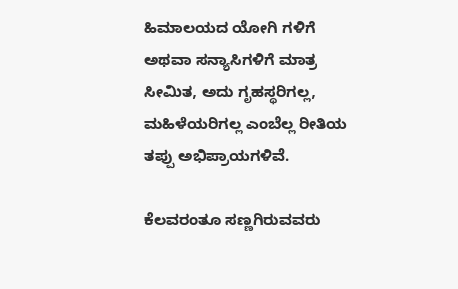ಹಿಮಾಲಯದ ಯೋಗಿ ಗಳಿಗೆ ಅಥವಾ ಸನ್ಯಾಸಿಗಳಿಗೆ ಮಾತ್ರ ಸೀಮಿತ, ಅದು ಗೃಹಸ್ಥರಿಗಲ್ಲ, ಮಹಿಳೆಯರಿಗಲ್ಲ ಎಂಬೆಲ್ಲ ರೀತಿಯ ತಪ್ಪು ಅಭಿಪ್ರಾಯಗಳಿವೆ.

ಕೆಲವರಂತೂ ಸಣ್ಣಗಿರುವವರು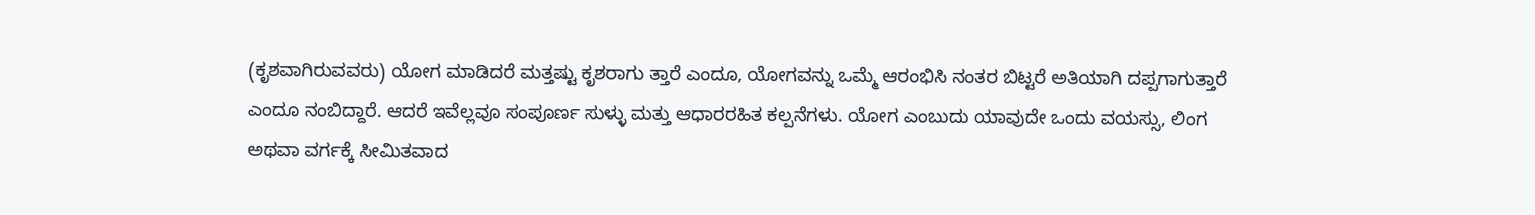(ಕೃಶವಾಗಿರುವವರು) ಯೋಗ ಮಾಡಿದರೆ ಮತ್ತಷ್ಟು ಕೃಶರಾಗು ತ್ತಾರೆ ಎಂದೂ, ಯೋಗವನ್ನು ಒಮ್ಮೆ ಆರಂಭಿಸಿ ನಂತರ ಬಿಟ್ಟರೆ ಅತಿಯಾಗಿ ದಪ್ಪಗಾಗುತ್ತಾರೆ ಎಂದೂ ನಂಬಿದ್ದಾರೆ. ಆದರೆ ಇವೆಲ್ಲವೂ ಸಂಪೂರ್ಣ ಸುಳ್ಳು ಮತ್ತು ಆಧಾರರಹಿತ ಕಲ್ಪನೆಗಳು. ಯೋಗ ಎಂಬುದು ಯಾವುದೇ ಒಂದು ವಯಸ್ಸು, ಲಿಂಗ ಅಥವಾ ವರ್ಗಕ್ಕೆ ಸೀಮಿತವಾದ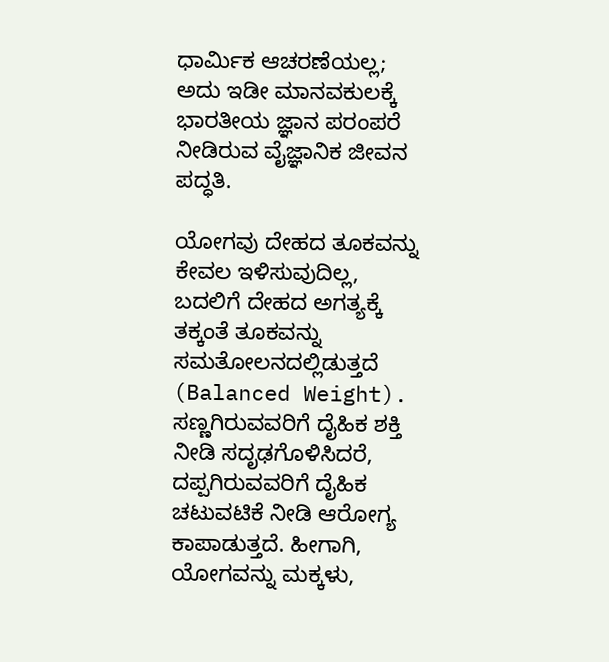ಧಾರ್ಮಿಕ ಆಚರಣೆಯಲ್ಲ; ಅದು ಇಡೀ ಮಾನವಕುಲಕ್ಕೆ ಭಾರತೀಯ ಜ್ಞಾನ ಪರಂಪರೆ ನೀಡಿರುವ ವೈಜ್ಞಾನಿಕ ಜೀವನ ಪದ್ಧತಿ.

ಯೋಗವು ದೇಹದ ತೂಕವನ್ನು ಕೇವಲ ಇಳಿಸುವುದಿಲ್ಲ, ಬದಲಿಗೆ ದೇಹದ ಅಗತ್ಯಕ್ಕೆ ತಕ್ಕಂತೆ ತೂಕವನ್ನು ಸಮತೋಲನದಲ್ಲಿಡುತ್ತದೆ (Balanced Weight). ಸಣ್ಣಗಿರುವವರಿಗೆ ದೈಹಿಕ ಶಕ್ತಿ ನೀಡಿ ಸದೃಢಗೊಳಿಸಿದರೆ, ದಪ್ಪಗಿರುವವರಿಗೆ ದೈಹಿಕ ಚಟುವಟಿಕೆ ನೀಡಿ ಆರೋಗ್ಯ ಕಾಪಾಡುತ್ತದೆ. ಹೀಗಾಗಿ, ಯೋಗವನ್ನು ಮಕ್ಕಳು,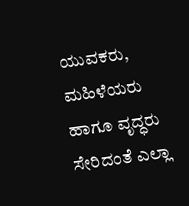ಯುವಕರು, ಮಹಿಳೆಯರು ಹಾಗೂ ವೃದ್ಧರು ಸೇರಿದಂತೆ ಎಲ್ಲಾ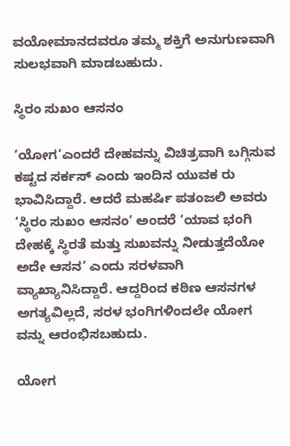ವಯೋಮಾನದವರೂ ತಮ್ಮ ಶಕ್ತಿಗೆ ಅನುಗುಣವಾಗಿ ಸುಲಭವಾಗಿ ಮಾಡಬಹುದು.

ಸ್ಥಿರಂ ಸುಖಂ ಆಸನಂ

‘ಯೋಗ’ಎಂದರೆ ದೇಹವನ್ನು ವಿಚಿತ್ರವಾಗಿ ಬಗ್ಗಿಸುವ ಕಷ್ಟದ ಸರ್ಕಸ್ ಎಂದು ಇಂದಿನ ಯುವಕ ರು ಭಾವಿಸಿದ್ದಾರೆ. ಆದರೆ ಮಹರ್ಷಿ ಪತಂಜಲಿ ಅವರು ‘ಸ್ಥಿರಂ ಸುಖಂ ಆಸನಂ’ ಅಂದರೆ ‘ಯಾವ ಭಂಗಿ ದೇಹಕ್ಕೆ ಸ್ಥಿರತೆ ಮತ್ತು ಸುಖವನ್ನು ನೀಡುತ್ತದೆಯೋ ಅದೇ ಆಸನ’ ಎಂದು ಸರಳವಾಗಿ ವ್ಯಾಖ್ಯಾನಿಸಿದ್ದಾರೆ. ಆದ್ದರಿಂದ ಕಠಿಣ ಆಸನಗಳ ಅಗತ್ಯವಿಲ್ಲದೆ, ಸರಳ ಭಂಗಿಗಳಿಂದಲೇ ಯೋಗ ವನ್ನು ಆರಂಭಿಸಬಹುದು.

ಯೋಗ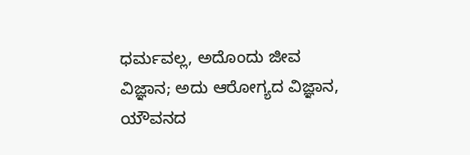ಧರ್ಮವಲ್ಲ, ಅದೊಂದು ಜೀವ ವಿಜ್ಞಾನ; ಅದು ಆರೋಗ್ಯದ ವಿಜ್ಞಾನ, ಯೌವನದ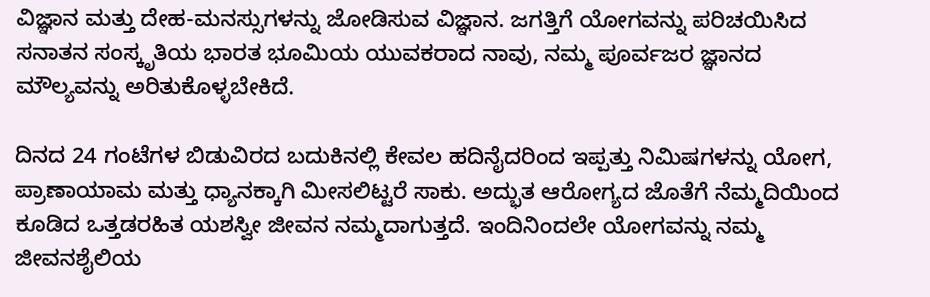ವಿಜ್ಞಾನ ಮತ್ತು ದೇಹ-ಮನಸ್ಸುಗಳನ್ನು ಜೋಡಿಸುವ ವಿಜ್ಞಾನ. ಜಗತ್ತಿಗೆ ಯೋಗವನ್ನು ಪರಿಚಯಿಸಿದ ಸನಾತನ ಸಂಸ್ಕೃತಿಯ ಭಾರತ ಭೂಮಿಯ ಯುವಕರಾದ ನಾವು, ನಮ್ಮ ಪೂರ್ವಜರ ಜ್ಞಾನದ ಮೌಲ್ಯವನ್ನು ಅರಿತುಕೊಳ್ಳಬೇಕಿದೆ.

ದಿನದ 24 ಗಂಟೆಗಳ ಬಿಡುವಿರದ ಬದುಕಿನಲ್ಲಿ ಕೇವಲ ಹದಿನೈದರಿಂದ ಇಪ್ಪತ್ತು ನಿಮಿಷಗಳನ್ನು ಯೋಗ, ಪ್ರಾಣಾಯಾಮ ಮತ್ತು ಧ್ಯಾನಕ್ಕಾಗಿ ಮೀಸಲಿಟ್ಟರೆ ಸಾಕು. ಅದ್ಭುತ ಆರೋಗ್ಯದ ಜೊತೆಗೆ ನೆಮ್ಮದಿಯಿಂದ ಕೂಡಿದ ಒತ್ತಡರಹಿತ ಯಶಸ್ವೀ ಜೀವನ ನಮ್ಮದಾಗುತ್ತದೆ. ಇಂದಿನಿಂದಲೇ ಯೋಗವನ್ನು ನಮ್ಮ ಜೀವನಶೈಲಿಯ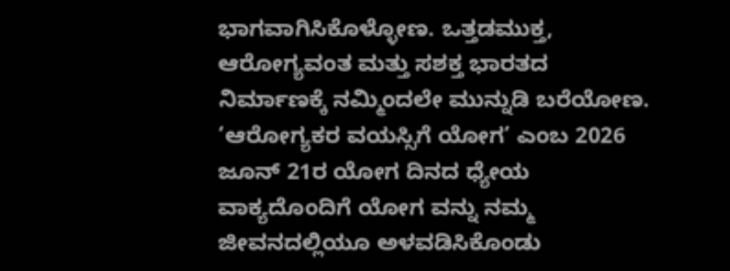ಭಾಗವಾಗಿಸಿಕೊಳ್ಳೋಣ. ಒತ್ತಡಮುಕ್ತ, ಆರೋಗ್ಯವಂತ ಮತ್ತು ಸಶಕ್ತ ಭಾರತದ ನಿರ್ಮಾಣಕ್ಕೆ ನಮ್ಮಿಂದಲೇ ಮುನ್ನುಡಿ ಬರೆಯೋಣ. ‘ಆರೋಗ್ಯಕರ ವಯಸ್ಸಿಗೆ ಯೋಗ’ ಎಂಬ 2026 ಜೂನ್ 21ರ ಯೋಗ ದಿನದ ಧ್ಯೇಯ ವಾಕ್ಯದೊಂದಿಗೆ ಯೋಗ ವನ್ನು ನಮ್ಮ ಜೀವನದಲ್ಲಿಯೂ ಅಳವಡಿಸಿಕೊಂಡು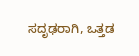ಸದೃಢರಾಗಿ, ಒತ್ತಡ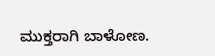ಮುಕ್ತರಾಗಿ ಬಾಳೋಣ.